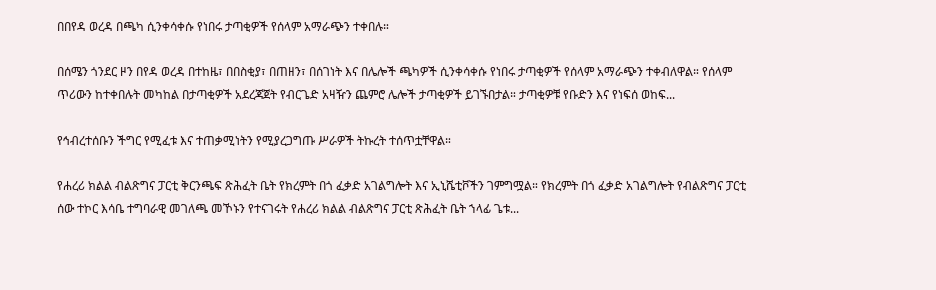በበየዳ ወረዳ በጫካ ሲንቀሳቀሱ የነበሩ ታጣቂዎች የሰላም አማራጭን ተቀበሉ።

በሰሜን ጎንደር ዞን በየዳ ወረዳ በተከዜ፣ በበስቂያ፣ በጠዘን፣ በሰገነት እና በሌሎች ጫካዎች ሲንቀሳቀሱ የነበሩ ታጣቂዎች የሰላም አማራጭን ተቀብለዋል። የሰላም ጥሪውን ከተቀበሉት መካከል በታጣቂዎች አደረጃጀት የብርጌድ አዛዥን ጨምሮ ሌሎች ታጣቂዎች ይገኙበታል። ታጣቂዎቹ የቡድን እና የነፍሰ ወከፍ...

የኅብረተሰቡን ችግር የሚፈቱ እና ተጠቃሚነትን የሚያረጋግጡ ሥራዎች ትኩረት ተሰጥቷቸዋል።

የሐረሪ ክልል ብልጽግና ፓርቲ ቅርንጫፍ ጽሕፈት ቤት የክረምት በጎ ፈቃድ አገልግሎት እና ኢኒሼቲቮችን ገምግሟል። የክረምት በጎ ፈቃድ አገልግሎት የብልጽግና ፓርቲ ሰው ተኮር እሳቤ ተግባራዊ መገለጫ መኾኑን የተናገሩት የሐረሪ ክልል ብልጽግና ፓርቲ ጽሕፈት ቤት ኀላፊ ጌቱ...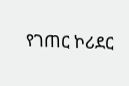የገጠር ኮሪደር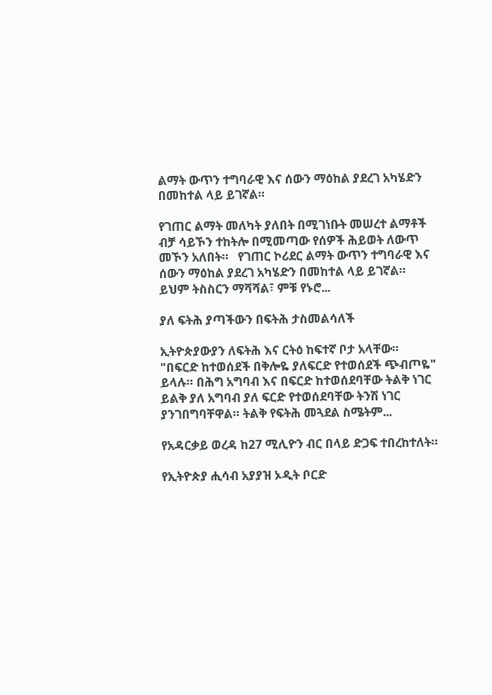ልማት ውጥን ተግባራዊ እና ሰውን ማዕከል ያደረገ አካሄድን በመከተል ላይ ይገኛል።

የገጠር ልማት መለካት ያለበት በሚገነቡት መሠረተ ልማቶች ብቻ ሳይኾን ተከትሎ በሚመጣው የሰዎች ሕይወት ለውጥ መኾን አለበት።   የገጠር ኮሪደር ልማት ውጥን ተግባራዊ እና ሰውን ማዕከል ያደረገ አካሄድን በመከተል ላይ ይገኛል። ይህም ትስስርን ማሻሻል፣ ምቹ የኑሮ...

ያለ ፍትሕ ያጣችውን በፍትሕ ታስመልሳለች

ኢትዮጵያውያን ለፍትሕ እና ርትዕ ከፍተኛ ቦታ አላቸው። "በፍርድ ከተወሰደች በቅሎዬ ያለፍርድ የተወሰደች ጭብጦዬ" ይላሉ። በሕግ አግባብ እና በፍርድ ከተወሰደባቸው ትልቅ ነገር ይልቅ ያለ አግባብ ያለ ፍርድ የተወሰደባቸው ትንሽ ነገር ያንገበግባቸዋል። ትልቅ የፍትሕ መጓደል ስሜትም...

የአዳርቃይ ወረዳ ከ27 ሚሊዮን ብር በላይ ድጋፍ ተበረከተለት።

የኢትዮጵያ ሒሳብ አያያዝ ኦዲት ቦርድ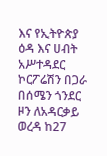እና የኢትዮጵያ ዕዳ እና ሀብት አሥተዳደር ኮርፖሬሽን በጋራ በሰሜን ጎንደር ዞን ለአዳርቃይ ወረዳ ከ27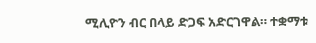ሚሊዮን ብር በላይ ድጋፍ አድርገዋል። ተቋማቱ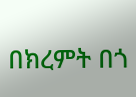በክረምት በጎ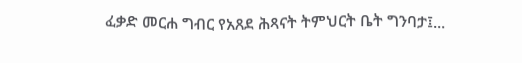ፈቃድ መርሐ ግብር የአጸደ ሕጻናት ትምህርት ቤት ግንባታ፤...